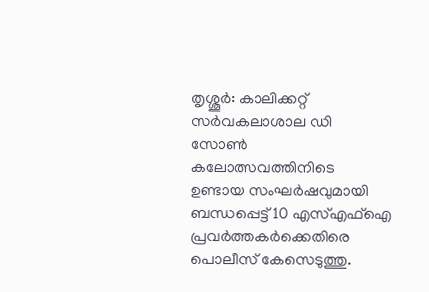തൃശ്ശൂർ: കാലിക്കറ്റ് സർവകലാശാല ഡി സോൺ കലോത്സവത്തിനിടെ ഉണ്ടായ സംഘർഷവുമായി ബന്ധപ്പെട്ട് 10 എസ്എഫ്ഐ പ്രവർത്തകർക്കെതിരെ പൊലീസ് കേസെടുത്തു.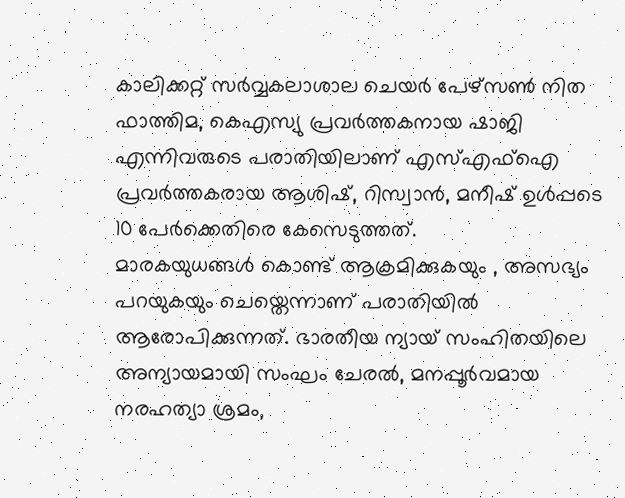കാലിക്കറ്റ് സർവ്വകലാശാല ചെയർ പേഴ്സൺ നിത ഫാത്തിമ, കെഎസ്യു പ്രവർത്തകനായ ഷാജി എന്നിവരുടെ പരാതിയിലാണ് എസ്എഫ്ഐ പ്രവർത്തകരായ ആശിഷ്, റിസ്വാൻ, മനീഷ് ഉൾപ്പടെ 10 പേർക്കെതിരെ കേസെടുത്തത്.
മാരകയുധങ്ങൾ കൊണ്ട് ആക്രമിക്കുകയും , അസഭ്യം പറയുകയും ചെയ്തെന്നാണ് പരാതിയിൽ ആരോപിക്കുന്നത്. ഭാരതീയ ന്യായ് സംഹിതയിലെ അന്യായമായി സംഘം ചേരൽ, മനപ്പൂർവമായ നരഹത്യാ ശ്രമം,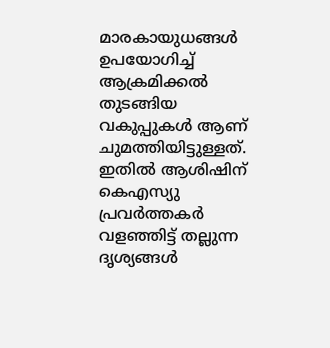മാരകായുധങ്ങൾ ഉപയോഗിച്ച് ആക്രമിക്കൽ തുടങ്ങിയ വകുപ്പുകൾ ആണ് ചുമത്തിയിട്ടുള്ളത്. ഇതിൽ ആശിഷിന് കെഎസ്യു പ്രവർത്തകർ വളഞ്ഞിട്ട് തല്ലുന്ന ദൃശ്യങ്ങൾ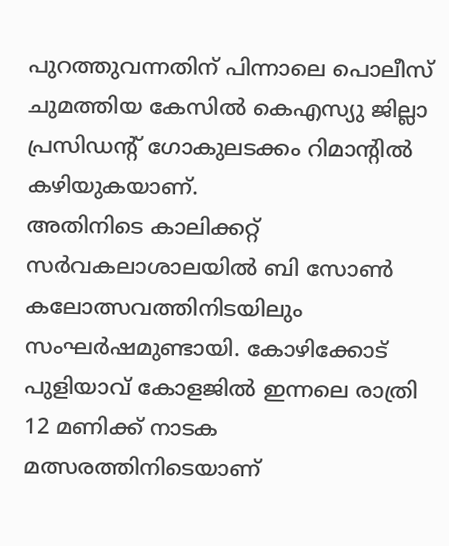പുറത്തുവന്നതിന് പിന്നാലെ പൊലീസ് ചുമത്തിയ കേസിൽ കെഎസ്യു ജില്ലാ പ്രസിഡൻ്റ് ഗോകുലടക്കം റിമാൻ്റിൽ കഴിയുകയാണ്.
അതിനിടെ കാലിക്കറ്റ് സർവകലാശാലയിൽ ബി സോൺ കലോത്സവത്തിനിടയിലും സംഘർഷമുണ്ടായി. കോഴിക്കോട് പുളിയാവ് കോളജിൽ ഇന്നലെ രാത്രി 12 മണിക്ക് നാടക മത്സരത്തിനിടെയാണ്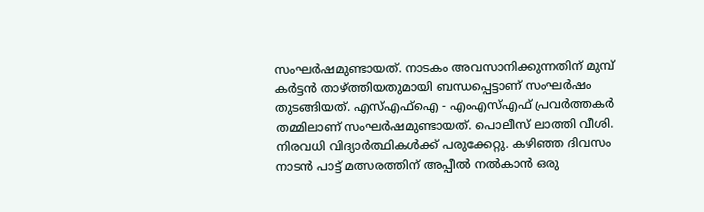സംഘർഷമുണ്ടായത്. നാടകം അവസാനിക്കുന്നതിന് മുമ്പ് കർട്ടൻ താഴ്ത്തിയതുമായി ബന്ധപ്പെട്ടാണ് സംഘർഷം തുടങ്ങിയത്. എസ്എഫ്ഐ - എംഎസ്എഫ് പ്രവർത്തകർ തമ്മിലാണ് സംഘർഷമുണ്ടായത്. പൊലീസ് ലാത്തി വീശി. നിരവധി വിദ്യാർത്ഥികൾക്ക് പരുക്കേറ്റു. കഴിഞ്ഞ ദിവസം നാടൻ പാട്ട് മത്സരത്തിന് അപ്പീൽ നൽകാൻ ഒരു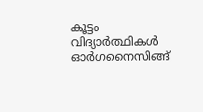കൂട്ടം വിദ്യാർത്ഥികൾ ഓർഗനൈസിങ്ങ്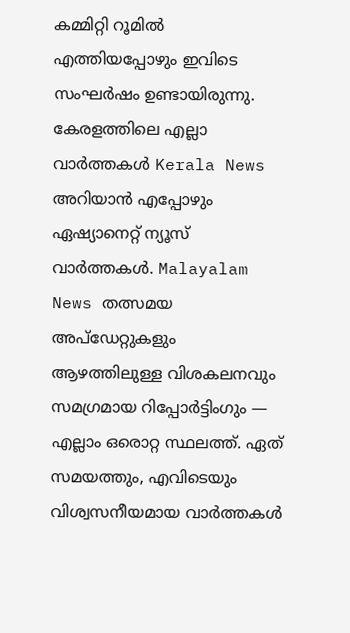കമ്മിറ്റി റൂമിൽ എത്തിയപ്പോഴും ഇവിടെ സംഘർഷം ഉണ്ടായിരുന്നു.
കേരളത്തിലെ എല്ലാ വാർത്തകൾ Kerala News അറിയാൻ എപ്പോഴും ഏഷ്യാനെറ്റ് ന്യൂസ് വാർത്തകൾ. Malayalam News തത്സമയ അപ്ഡേറ്റുകളും ആഴത്തിലുള്ള വിശകലനവും സമഗ്രമായ റിപ്പോർട്ടിംഗും — എല്ലാം ഒരൊറ്റ സ്ഥലത്ത്. ഏത് സമയത്തും, എവിടെയും വിശ്വസനീയമായ വാർത്തകൾ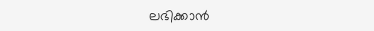ലഭിക്കാൻ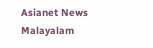Asianet News Malayalam